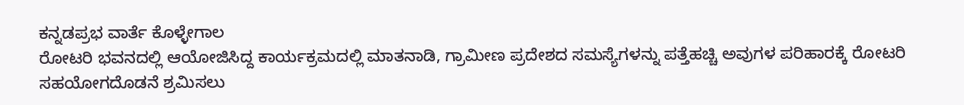ಕನ್ನಡಪ್ರಭ ವಾರ್ತೆ ಕೊಳ್ಳೇಗಾಲ
ರೋಟರಿ ಭವನದಲ್ಲಿ ಆಯೋಜಿಸಿದ್ದ ಕಾರ್ಯಕ್ರಮದಲ್ಲಿ ಮಾತನಾಡಿ, ಗ್ರಾಮೀಣ ಪ್ರದೇಶದ ಸಮಸ್ಯೆಗಳನ್ನು ಪತ್ತೆಹಚ್ಚಿ ಅವುಗಳ ಪರಿಹಾರಕ್ಕೆ ರೋಟರಿ ಸಹಯೋಗದೊಡನೆ ಶ್ರಮಿಸಲು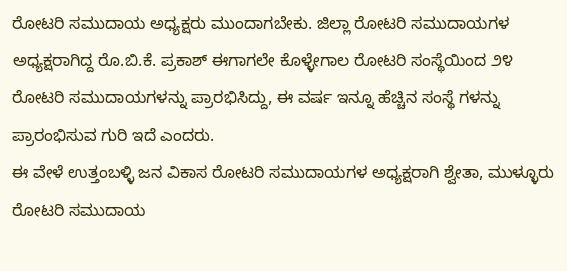ರೋಟರಿ ಸಮುದಾಯ ಅಧ್ಯಕ್ಷರು ಮುಂದಾಗಬೇಕು. ಜಿಲ್ಲಾ ರೋಟರಿ ಸಮುದಾಯಗಳ ಅಧ್ಯಕ್ಷರಾಗಿದ್ದ ರೊ.ಬಿ.ಕೆ. ಪ್ರಕಾಶ್ ಈಗಾಗಲೇ ಕೊಳ್ಳೇಗಾಲ ರೋಟರಿ ಸಂಸ್ಥೆಯಿಂದ ೨೪ ರೋಟರಿ ಸಮುದಾಯಗಳನ್ನು ಪ್ರಾರಭಿಸಿದ್ದು, ಈ ವರ್ಷ ಇನ್ನೂ ಹೆಚ್ಚಿನ ಸಂಸ್ಥೆ ಗಳನ್ನು ಪ್ರಾರಂಭಿಸುವ ಗುರಿ ಇದೆ ಎಂದರು.
ಈ ವೇಳೆ ಉತ್ತಂಬಳ್ಳಿ ಜನ ವಿಕಾಸ ರೋಟರಿ ಸಮುದಾಯಗಳ ಅಧ್ಯಕ್ಷರಾಗಿ ಶ್ವೇತಾ, ಮುಳ್ಳೂರು ರೋಟರಿ ಸಮುದಾಯ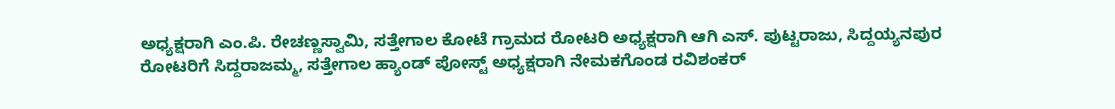ಅಧ್ಯಕ್ಷರಾಗಿ ಎಂ.ಪಿ. ರೇಚಣ್ಣಸ್ವಾಮಿ, ಸತ್ತೇಗಾಲ ಕೋಟೆ ಗ್ರಾಮದ ರೋಟರಿ ಅಧ್ಯಕ್ಷರಾಗಿ ಆಗಿ ಎಸ್. ಪುಟ್ಟರಾಜು, ಸಿದ್ದಯ್ಯನಪುರ ರೋಟರಿಗೆ ಸಿದ್ದರಾಜಮ್ಮ, ಸತ್ತೇಗಾಲ ಹ್ಯಾಂಡ್ ಪೋಸ್ಟ್ ಅಧ್ಯಕ್ಷರಾಗಿ ನೇಮಕಗೊಂಡ ರವಿಶಂಕರ್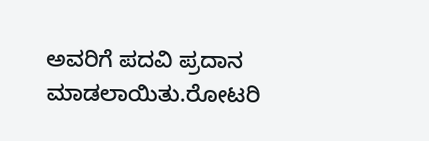ಅವರಿಗೆ ಪದವಿ ಪ್ರದಾನ ಮಾಡಲಾಯಿತು.ರೋಟರಿ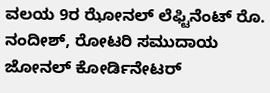ವಲಯ 9ರ ಝೋನಲ್ ಲೆಫ್ಟಿನೆಂಟ್ ರೊ. ನಂದೀಶ್, ರೋಟರಿ ಸಮುದಾಯ ಜೋನಲ್ ಕೋರ್ಡಿನೇಟರ್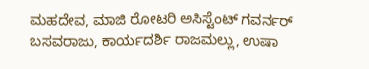ಮಹದೇವ, ಮಾಜಿ ರೋಟರಿ ಅಸಿಸ್ಟೆಂಟ್ ಗವರ್ನರ್ ಬಸವರಾಜು, ಕಾರ್ಯದರ್ಶಿ ರಾಜಮಲ್ಲು, ಉಷಾ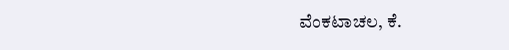ವೆಂಕಟಾಚಲ, ಕೆ.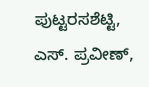ಪುಟ್ಟರಸಶೆಟ್ಟಿ, ಎಸ್. ಪ್ರವೀಣ್,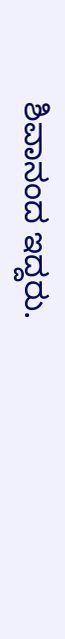ಶಿವಾನಂದ ಇದ್ದರು.